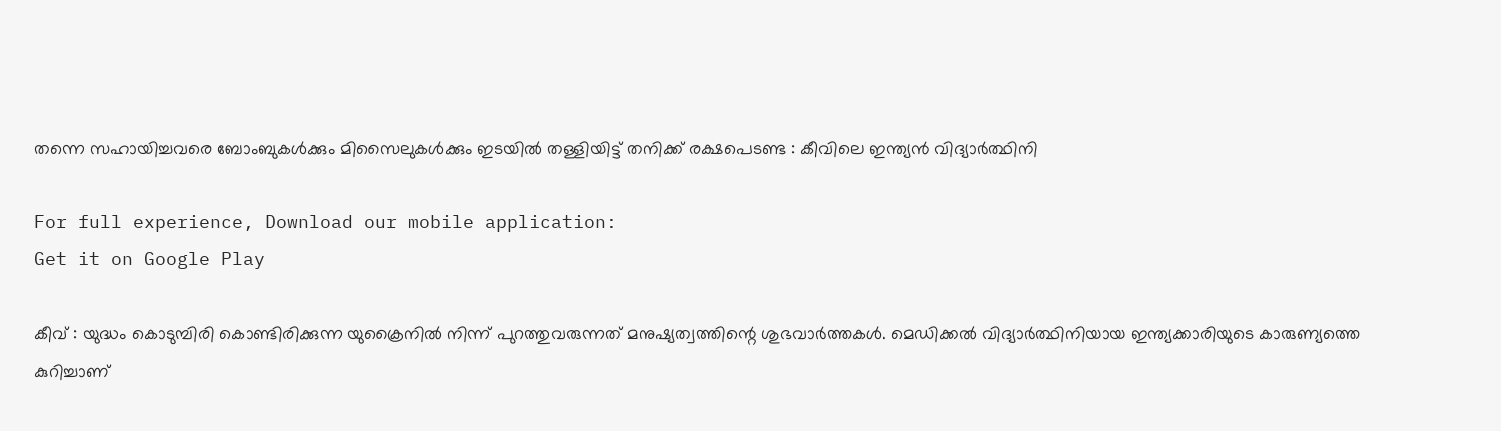തന്നെ സഹായിച്ചവരെ ബോംബുകള്‍ക്കും മിസൈലുകള്‍ക്കും ഇടയില്‍ തള്ളിയിട്ട് തനിക്ക് രക്ഷപെടണ്ട : കീവിലെ ഇന്ത്യന്‍ വിദ്യാര്‍ത്ഥിനി

For full experience, Download our mobile application:
Get it on Google Play

കീവ് : യുദ്ധം കൊടുമ്പിരി കൊണ്ടിരിക്കുന്ന യുക്രൈനില്‍ നിന്ന് പുറത്തുവരുന്നത് മനുഷ്യത്വത്തിന്റെ ശുഭവാര്‍ത്തകള്‍. മെഡിക്കല്‍ വിദ്യാര്‍ത്ഥിനിയായ ഇന്ത്യക്കാരിയുടെ കാരുണ്യത്തെ കുറിച്ചാണ്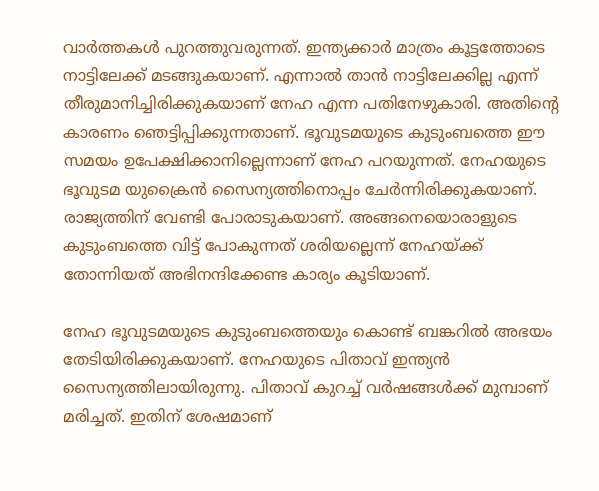വാര്‍ത്തകള്‍ പുറത്തുവരുന്നത്. ഇന്ത്യക്കാര്‍ മാത്രം കൂട്ടത്തോടെ നാട്ടിലേക്ക് മടങ്ങുകയാണ്. എന്നാല്‍ താന്‍ നാട്ടിലേക്കില്ല എന്ന് തീരുമാനിച്ചിരിക്കുകയാണ് നേഹ എന്ന പതിനേഴുകാരി. അതിന്റെ കാരണം ഞെട്ടിപ്പിക്കുന്നതാണ്. ഭൂവുടമയുടെ കുടുംബത്തെ ഈ സമയം ഉപേക്ഷിക്കാനില്ലെന്നാണ് നേഹ പറയുന്നത്. നേഹയുടെ ഭൂവുടമ യുക്രൈന്‍ സൈന്യത്തിനൊപ്പം ചേര്‍ന്നിരിക്കുകയാണ്. രാജ്യത്തിന് വേണ്ടി പോരാടുകയാണ്. അങ്ങനെയൊരാളുടെ കുടുംബത്തെ വിട്ട് പോകുന്നത് ശരിയല്ലെന്ന് നേഹയ്ക്ക് തോന്നിയത് അഭിനന്ദിക്കേണ്ട കാര്യം കൂടിയാണ്.

നേഹ ഭൂവുടമയുടെ കുടുംബത്തെയും കൊണ്ട് ബങ്കറില്‍ അഭയം തേടിയിരിക്കുകയാണ്. നേഹയുടെ പിതാവ് ഇന്ത്യന്‍ സൈന്യത്തിലായിരുന്നു. പിതാവ് കുറച്ച്‌ വര്‍ഷങ്ങള്‍ക്ക് മുമ്പാണ് മരിച്ചത്. ഇതിന് ശേഷമാണ്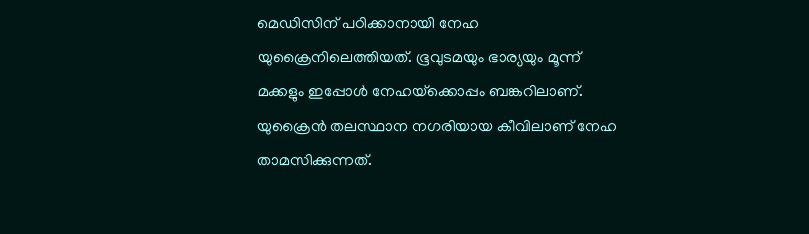മെഡിസിന് പഠിക്കാനായി നേഹ യുക്രൈനിലെത്തിയത്. ഭൂവുടമയും ഭാര്യയും മൂന്ന് മക്കളും ഇപ്പോള്‍ നേഹയ്‌ക്കൊപ്പം ബങ്കറിലാണ്. യുക്രൈന്‍ തലസ്ഥാന നഗരിയായ കീവിലാണ് നേഹ താമസിക്കുന്നത്.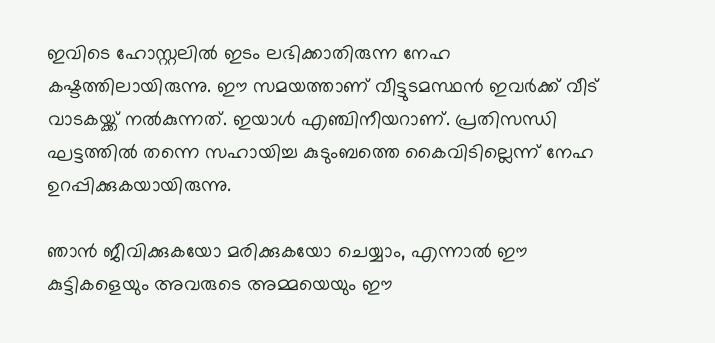ഇവിടെ ഹോസ്റ്റലില്‍ ഇടം ലഭിക്കാതിരുന്ന നേഹ കഷ്ടത്തിലായിരുന്നു. ഈ സമയത്താണ് വീട്ടുടമസ്ഥന്‍ ഇവര്‍ക്ക് വീട് വാടകയ്ക്ക് നല്‍കുന്നത്. ഇയാള്‍ എഞ്ചിനീയറാണ്. പ്രതിസന്ധി ഘട്ടത്തില്‍ തന്നെ സഹായിച്ച കുടുംബത്തെ കൈവിടില്ലെന്ന് നേഹ ഉറപ്പിക്കുകയായിരുന്നു.

ഞാന്‍ ജീവിക്കുകയോ മരിക്കുകയോ ചെയ്യാം, എന്നാല്‍ ഈ കുട്ടികളെയും അവരുടെ അമ്മയെയും ഈ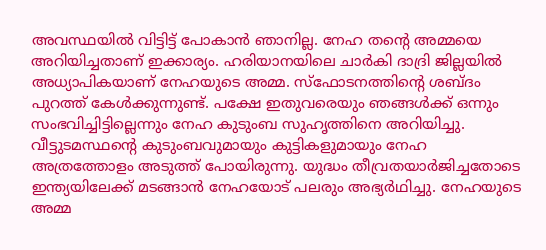അവസ്ഥയില്‍ വിട്ടിട്ട് പോകാന്‍ ഞാനില്ല. നേഹ തന്റെ അമ്മയെ അറിയിച്ചതാണ് ഇക്കാര്യം. ഹരിയാനയിലെ ചാര്‍കി ദാദ്രി ജില്ലയില്‍ അധ്യാപികയാണ് നേഹയുടെ അമ്മ. സ്‌ഫോടനത്തിന്റെ ശബ്ദം പുറത്ത് കേള്‍ക്കുന്നുണ്ട്. പക്ഷേ ഇതുവരെയും ഞങ്ങള്‍ക്ക് ഒന്നും സംഭവിച്ചിട്ടില്ലെന്നും നേഹ കുടുംബ സുഹൃത്തിനെ അറിയിച്ചു. വീട്ടുടമസ്ഥന്റെ കുടുംബവുമായും കുട്ടികളുമായും നേഹ അത്രത്തോളം അടുത്ത് പോയിരുന്നു. യുദ്ധം തീവ്രതയാര്‍ജിച്ചതോടെ ഇന്ത്യയിലേക്ക് മടങ്ങാന്‍ നേഹയോട് പലരും അഭ്യര്‍ഥിച്ചു. നേഹയുടെ അമ്മ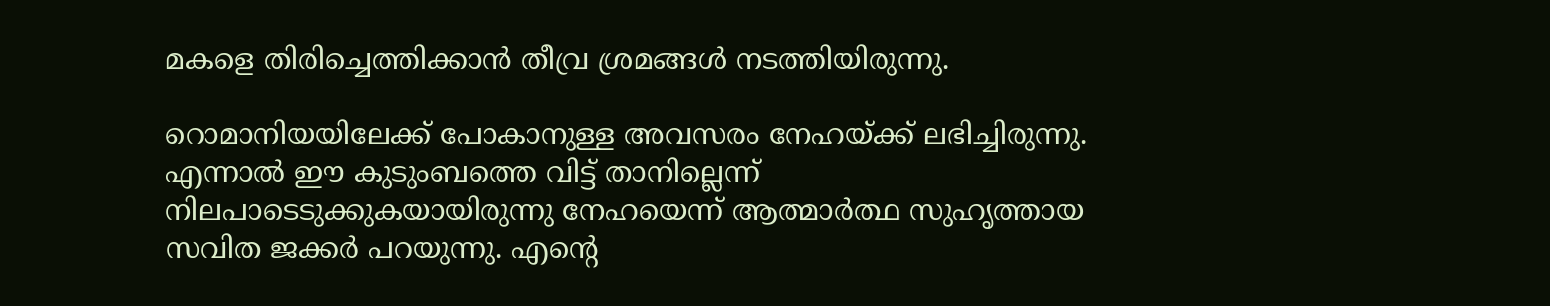മകളെ തിരിച്ചെത്തിക്കാന്‍ തീവ്ര ശ്രമങ്ങള്‍ നടത്തിയിരുന്നു.

റൊമാനിയയിലേക്ക് പോകാനുള്ള അവസരം നേഹയ്ക്ക് ലഭിച്ചിരുന്നു. എന്നാല്‍ ഈ കുടുംബത്തെ വിട്ട് താനില്ലെന്ന് നിലപാടെടുക്കുകയായിരുന്നു നേഹയെന്ന് ആത്മാര്‍ത്ഥ സുഹൃത്തായ സവിത ജക്കര്‍ പറയുന്നു. എന്റെ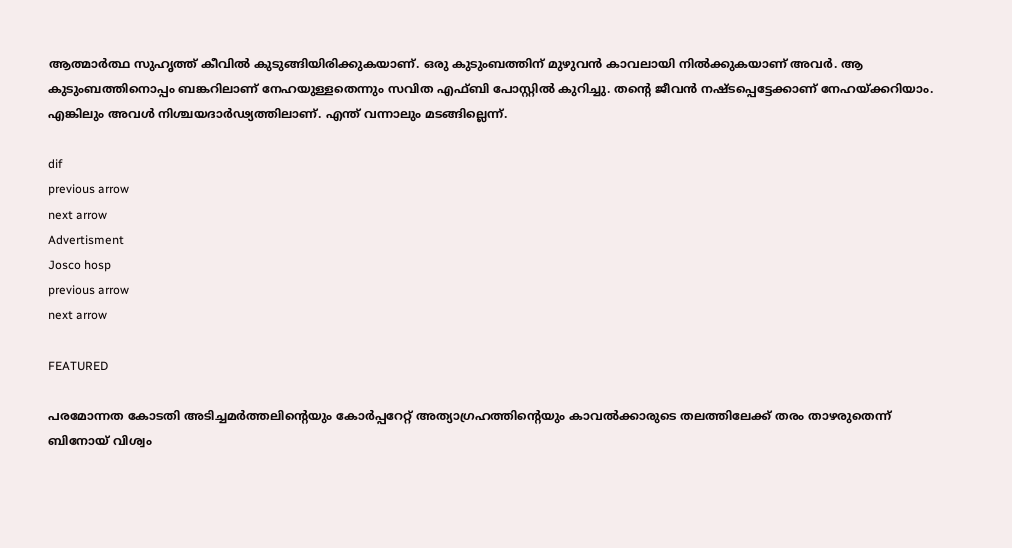ആത്മാര്‍ത്ഥ സുഹൃത്ത് കീവില്‍ കുടുങ്ങിയിരിക്കുകയാണ്. ഒരു കുടുംബത്തിന് മുഴുവന്‍ കാവലായി നില്‍ക്കുകയാണ് അവര്‍. ആ കുടുംബത്തിനൊപ്പം ബങ്കറിലാണ് നേഹയുള്ളതെന്നും സവിത എഫ്ബി പോസ്റ്റില്‍ കുറിച്ചു. തന്റെ ജീവന്‍ നഷ്ടപ്പെട്ടേക്കാണ് നേഹയ്ക്കറിയാം. എങ്കിലും അവള്‍ നിശ്ചയദാര്‍ഢ്യത്തിലാണ്. എന്ത് വന്നാലും മടങ്ങില്ലെന്ന്.

dif
previous arrow
next arrow
Advertisment
Josco hosp
previous arrow
next arrow

FEATURED

പരമോന്നത കോടതി അടിച്ചമർത്തലിന്റെയും കോർപ്പറേറ്റ് അത്യാഗ്രഹത്തിന്റെയും കാവൽക്കാരുടെ തലത്തിലേക്ക് തരം താഴരുതെന്ന് ബിനോയ് വിശ്വം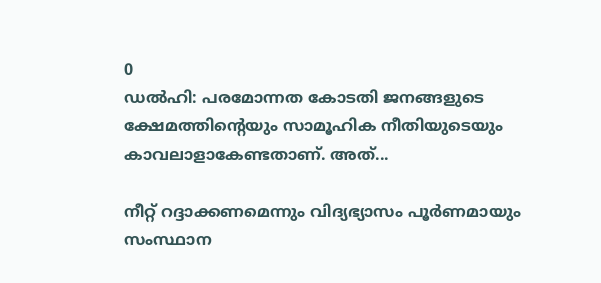0
ഡൽഹി: പരമോന്നത കോടതി ജനങ്ങളുടെ ക്ഷേമത്തിന്റെയും സാമൂഹിക നീതിയുടെയും കാവലാളാകേണ്ടതാണ്. അത്...

നീറ്റ് റദ്ദാക്കണമെന്നും വിദ്യഭ്യാസം പൂർണമായും സംസ്ഥാന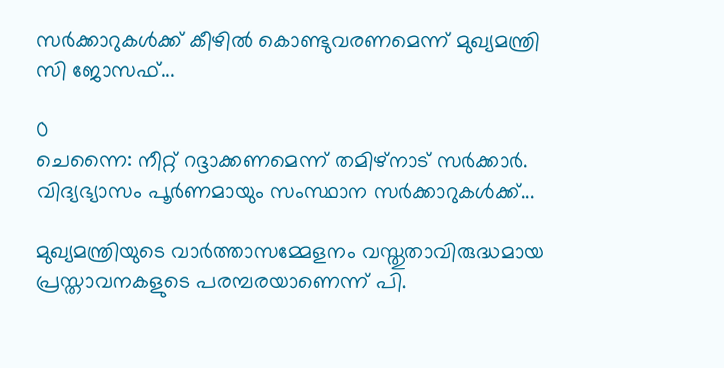സർക്കാറുകൾക്ക് കീഴിൽ കൊണ്ടുവരണമെന്ന് മുഖ്യമന്ത്രി സി ജോസഫ്...

0
ചെന്നൈ: നീറ്റ് റദ്ദാക്കണമെന്ന് തമിഴ്നാട് സർക്കാർ. വിദ്യഭ്യാസം പൂർണമായും സംസ്ഥാന സർക്കാറുകൾക്ക്...

മുഖ്യമന്ത്രിയുടെ വാര്‍ത്താസമ്മേളനം വസ്തുതാവിരുദ്ധമായ പ്രസ്താവനകളുടെ പരമ്പരയാണെന്ന് പി.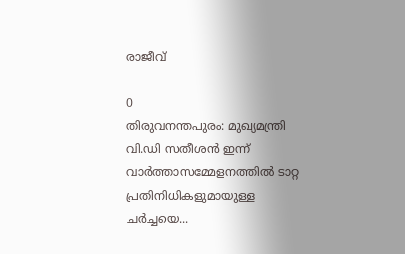രാജീവ്

0
തിരുവനന്തപുരം: മുഖ്യമന്ത്രി വി.ഡി സതീശന്‍ ഇന്ന് വാര്‍ത്താസമ്മേളനത്തില്‍ ടാറ്റ പ്രതിനിധികളുമായുള്ള ചര്‍ച്ചയെ...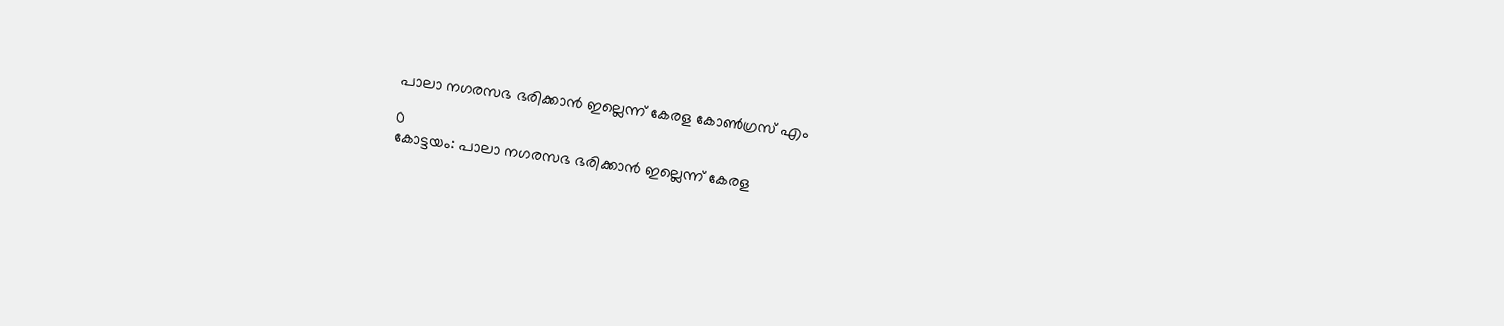പാലാ നഗരസഭ ഭരിക്കാൻ ഇല്ലെന്ന് കേരള കോൺഗ്രസ് എം

0
കോട്ടയം: പാലാ നഗരസഭ ഭരിക്കാൻ ഇല്ലെന്ന് കേരള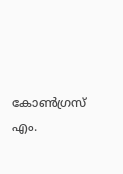കോൺഗ്രസ് എം.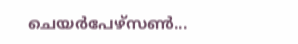ചെയർപേഴ്സൺ...